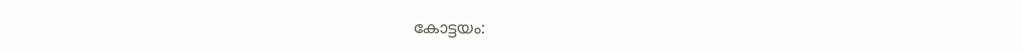കോട്ടയം: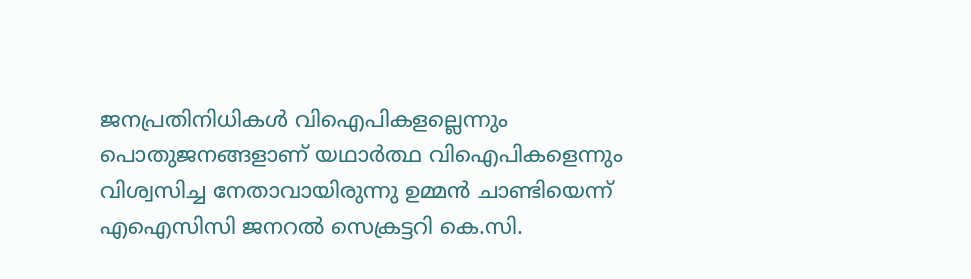ജനപ്രതിനിധികൾ വിഐപികളല്ലെന്നും പൊതുജനങ്ങളാണ് യഥാർത്ഥ വിഐപികളെന്നും വിശ്വസിച്ച നേതാവായിരുന്നു ഉമ്മൻ ചാണ്ടിയെന്ന് എഐസിസി ജനറൽ സെക്രട്ടറി കെ.സി.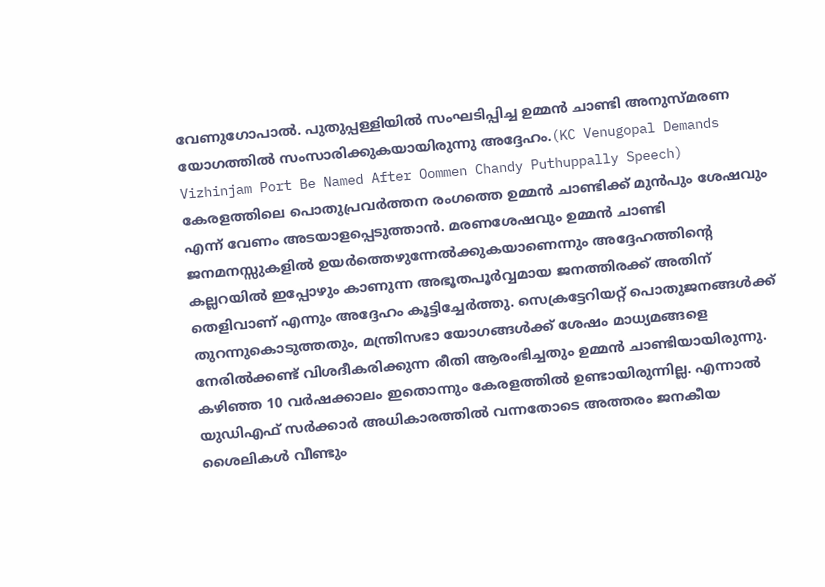വേണുഗോപാൽ. പുതുപ്പള്ളിയിൽ സംഘടിപ്പിച്ച ഉമ്മൻ ചാണ്ടി അനുസ്മരണ യോഗത്തിൽ സംസാരിക്കുകയായിരുന്നു അദ്ദേഹം.(KC Venugopal Demands Vizhinjam Port Be Named After Oommen Chandy Puthuppally Speech)
കേരളത്തിലെ പൊതുപ്രവർത്തന രംഗത്തെ ഉമ്മൻ ചാണ്ടിക്ക് മുൻപും ശേഷവും എന്ന് വേണം അടയാളപ്പെടുത്താൻ. മരണശേഷവും ഉമ്മൻ ചാണ്ടി ജനമനസ്സുകളിൽ ഉയർത്തെഴുന്നേൽക്കുകയാണെന്നും അദ്ദേഹത്തിന്റെ കല്ലറയിൽ ഇപ്പോഴും കാണുന്ന അഭൂതപൂർവ്വമായ ജനത്തിരക്ക് അതിന് തെളിവാണ് എന്നും അദ്ദേഹം കൂട്ടിച്ചേർത്തു. സെക്രട്ടേറിയറ്റ് പൊതുജനങ്ങൾക്ക് തുറന്നുകൊടുത്തതും, മന്ത്രിസഭാ യോഗങ്ങൾക്ക് ശേഷം മാധ്യമങ്ങളെ നേരിൽക്കണ്ട് വിശദീകരിക്കുന്ന രീതി ആരംഭിച്ചതും ഉമ്മൻ ചാണ്ടിയായിരുന്നു.
കഴിഞ്ഞ 10 വർഷക്കാലം ഇതൊന്നും കേരളത്തിൽ ഉണ്ടായിരുന്നില്ല. എന്നാൽ യുഡിഎഫ് സർക്കാർ അധികാരത്തിൽ വന്നതോടെ അത്തരം ജനകീയ ശൈലികൾ വീണ്ടും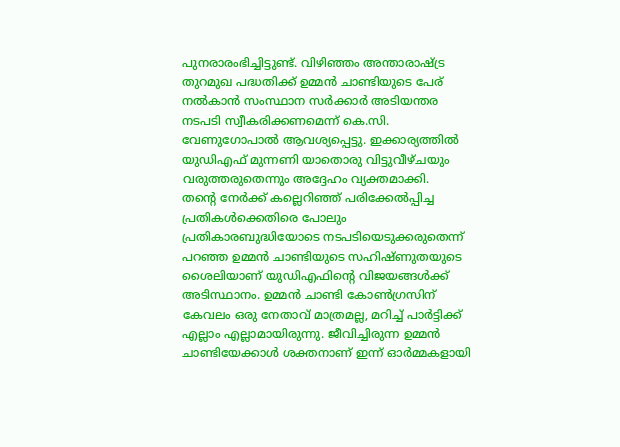പുനരാരംഭിച്ചിട്ടുണ്ട്. വിഴിഞ്ഞം അന്താരാഷ്ട്ര തുറമുഖ പദ്ധതിക്ക് ഉമ്മൻ ചാണ്ടിയുടെ പേര് നൽകാൻ സംസ്ഥാന സർക്കാർ അടിയന്തര നടപടി സ്വീകരിക്കണമെന്ന് കെ.സി. വേണുഗോപാൽ ആവശ്യപ്പെട്ടു. ഇക്കാര്യത്തിൽ യുഡിഎഫ് മുന്നണി യാതൊരു വിട്ടുവീഴ്ചയും വരുത്തരുതെന്നും അദ്ദേഹം വ്യക്തമാക്കി.
തന്റെ നേർക്ക് കല്ലെറിഞ്ഞ് പരിക്കേൽപ്പിച്ച പ്രതികൾക്കെതിരെ പോലും പ്രതികാരബുദ്ധിയോടെ നടപടിയെടുക്കരുതെന്ന് പറഞ്ഞ ഉമ്മൻ ചാണ്ടിയുടെ സഹിഷ്ണുതയുടെ ശൈലിയാണ് യുഡിഎഫിന്റെ വിജയങ്ങൾക്ക് അടിസ്ഥാനം. ഉമ്മൻ ചാണ്ടി കോൺഗ്രസിന് കേവലം ഒരു നേതാവ് മാത്രമല്ല, മറിച്ച് പാർട്ടിക്ക് എല്ലാം എല്ലാമായിരുന്നു. ജീവിച്ചിരുന്ന ഉമ്മൻ ചാണ്ടിയേക്കാൾ ശക്തനാണ് ഇന്ന് ഓർമ്മകളായി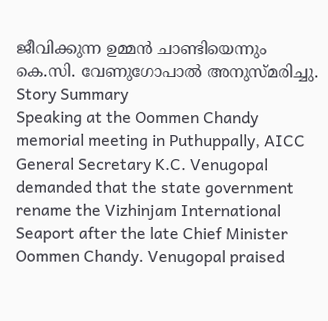ജീവിക്കുന്ന ഉമ്മൻ ചാണ്ടിയെന്നും കെ.സി. വേണുഗോപാൽ അനുസ്മരിച്ചു.
Story Summary
Speaking at the Oommen Chandy memorial meeting in Puthuppally, AICC General Secretary K.C. Venugopal demanded that the state government rename the Vizhinjam International Seaport after the late Chief Minister Oommen Chandy. Venugopal praised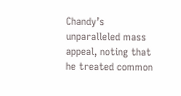Chandy’s unparalleled mass appeal, noting that he treated common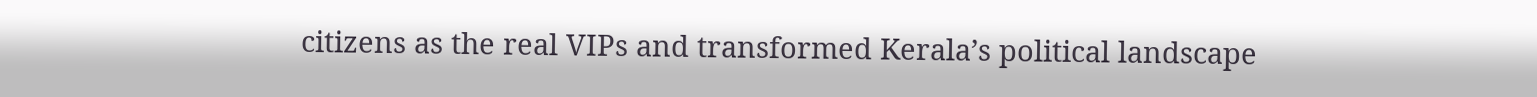citizens as the real VIPs and transformed Kerala’s political landscape